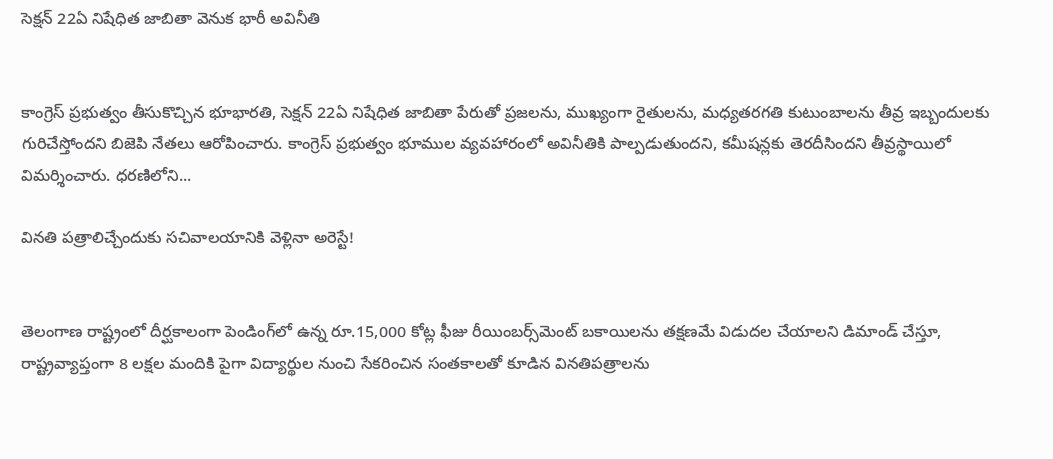సెక్షన్ 22ఏ నిషేధిత జాబితా వెనుక భారీ అవినీతి


కాంగ్రెస్ ప్రభుత్వం తీసుకొచ్చిన భూభారతి, సెక్షన్ 22ఏ నిషేధిత జాబితా పేరుతో ప్రజలను, ముఖ్యంగా రైతులను, మధ్యతరగతి కుటుంబాలను తీవ్ర ఇబ్బందులకు గురిచేస్తోందని బిజెపి నేతలు ఆరోపించారు. కాంగ్రెస్ ప్రభుత్వం భూముల వ్యవహారంలో అవినీతికి పాల్పడుతుందని, కమీషన్లకు తెరదీసిందని తీవ్రస్థాయిలో విమర్శించారు. ధరణిలోని...

వినతి పత్రాలిచ్చేందుకు సచివాలయానికి వెళ్లినా అరెస్టే!


తెలంగాణ రాష్ట్రంలో దీర్ఘకాలంగా పెండింగ్‌లో ఉన్న రూ.15,000 కోట్ల ఫీజు రీయింబర్స్‌మెంట్ బకాయిలను తక్షణమే విడుదల చేయాలని డిమాండ్ చేస్తూ, రాష్ట్రవ్యాప్తంగా 8 లక్షల మందికి పైగా విద్యార్థుల నుంచి సేకరించిన సంతకాలతో కూడిన వినతిపత్రాలను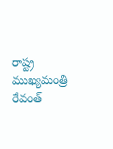రాష్ట్ర ముఖ్యమంత్రి రేవంత్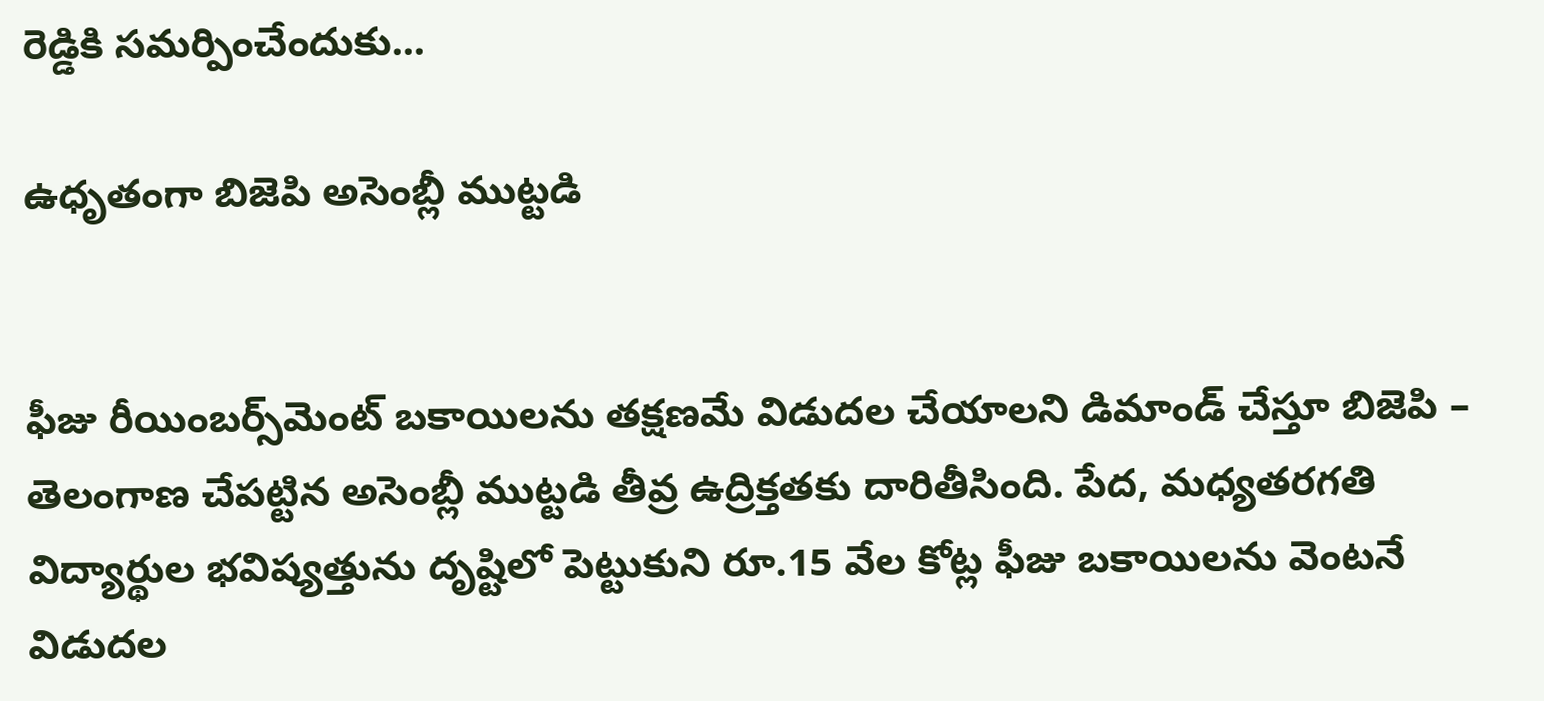రెడ్డికి సమర్పించేందుకు...

ఉధృతంగా బిజెపి అసెంబ్లీ ముట్టడి


ఫీజు రీయింబర్స్‌మెంట్‌ బకాయిలను తక్షణమే విడుదల చేయాలని డిమాండ్‌ చేస్తూ బిజెపి – తెలంగాణ చేపట్టిన అసెంబ్లీ ముట్టడి తీవ్ర ఉద్రిక్తతకు దారితీసింది. పేద, మధ్యతరగతి విద్యార్థుల భవిష్యత్తును దృష్టిలో పెట్టుకుని రూ.15 వేల కోట్ల ఫీజు బకాయిలను వెంటనే విడుదల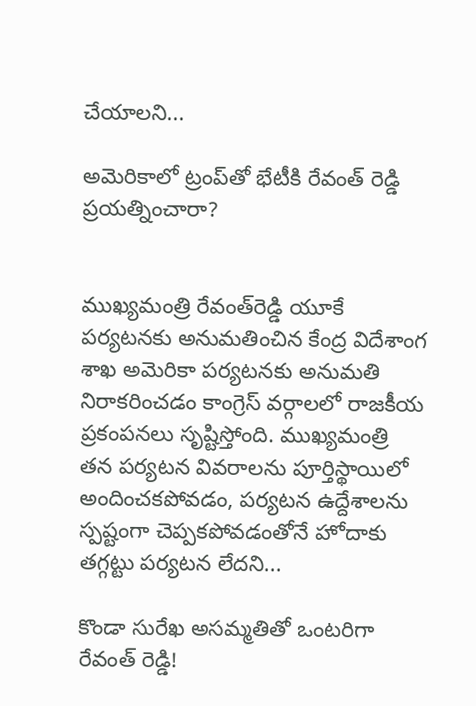చేయాలని...

అమెరికాలో ట్రంప్‌తో భేటీకి రేవంత్ రెడ్డి ప్రయత్నించారా?


ముఖ్యమంత్రి రేవంత్‌రెడ్డి యూకే పర్యటనకు అనుమతించిన కేంద్ర విదేశాంగ శాఖ అమెరికా పర్యటనకు అనుమతి నిరాకరించడం కాంగ్రెస్ వర్గాలలో రాజకీయ ప్రకంపనలు సృష్టిస్తోంది. ముఖ్యమంత్రి తన పర్యటన వివరాలను పూర్తిస్థాయిలో అందించకపోవడం, పర్యటన ఉద్దేశాలను స్పష్టంగా చెప్పకపోవడంతోనే హోదాకు తగ్గట్టు పర్యటన లేదని...

కొండా సురేఖ అసమ్మతితో ఒంటరిగా రేవంత్ రెడ్డి!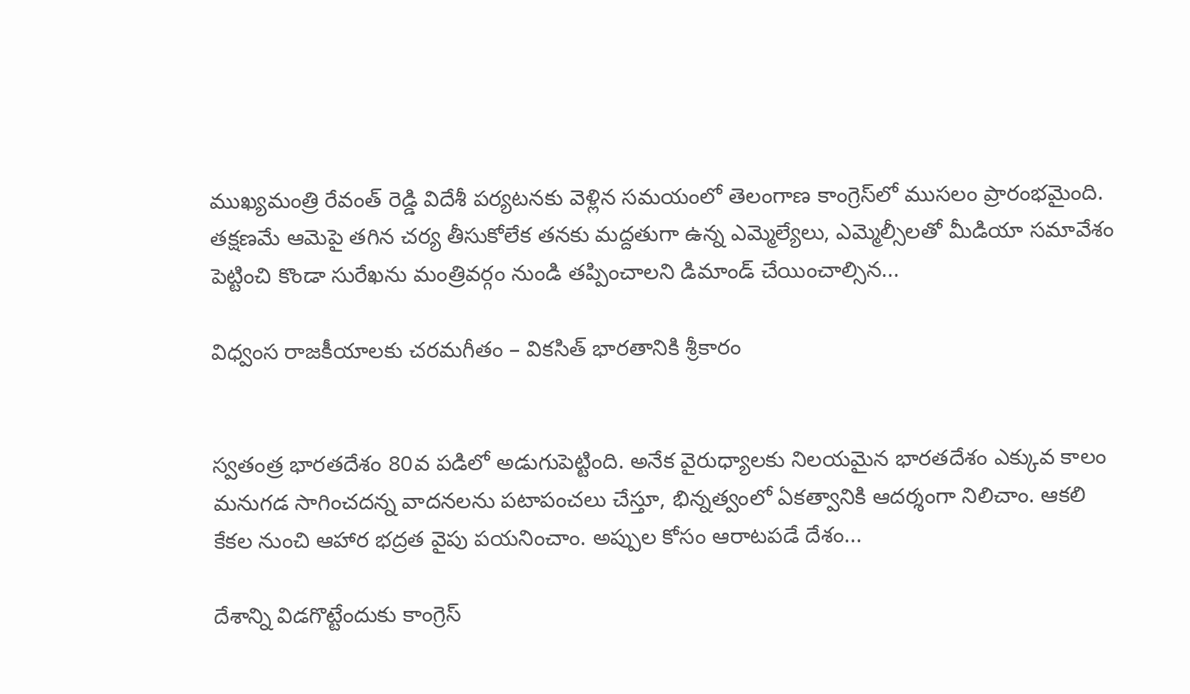ముఖ్యమంత్రి రేవంత్ రెడ్డి విదేశీ పర్యటనకు వెళ్లిన సమయంలో తెలంగాణ కాంగ్రెస్‌లో ముసలం ప్రారంభమైంది. తక్షణమే ఆమెపై తగిన చర్య తీసుకోలేక తనకు మద్దతుగా ఉన్న ఎమ్మెల్యేలు, ఎమ్మెల్సీలతో మీడియా సమావేశం పెట్టించి కొండా సురేఖను మంత్రివర్గం నుండి తప్పించాలని డిమాండ్ చేయించాల్సిన...

విధ్వంస రాజకీయాలకు చరమగీతం – వికసిత్ భారతానికి శ్రీకారం


స్వతంత్ర భారతదేశం 80వ పడిలో అడుగుపెట్టింది. అనేక వైరుధ్యాలకు నిలయమైన భారతదేశం ఎక్కువ కాలం మనుగడ సాగించదన్న వాదనలను పటాపంచలు చేస్తూ, భిన్నత్వంలో ఏకత్వానికి ఆదర్శంగా నిలిచాం. ఆకలి కేకల నుంచి ఆహార భద్రత వైపు పయనించాం. అప్పుల కోసం ఆరాటపడే దేశం...

దేశాన్ని విడగొట్టేందుకు కాంగ్రెస్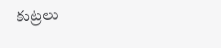కుట్రలు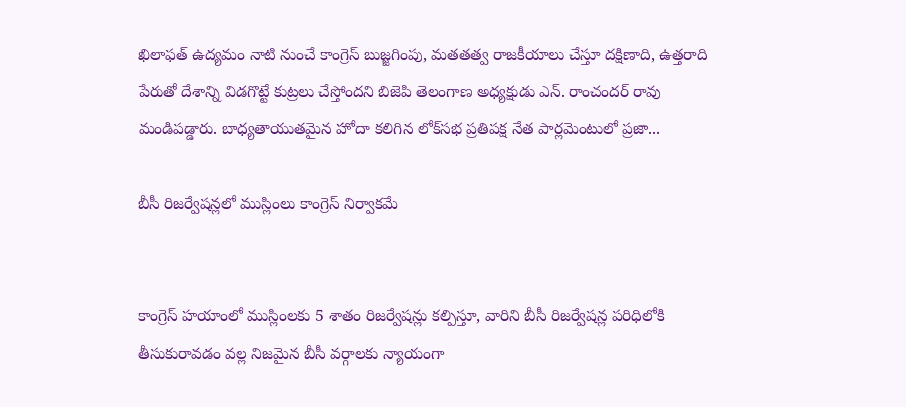ఖిలాఫత్ ఉద్యమం నాటి నుంచే కాంగ్రెస్ బుజ్జగింపు, మతతత్వ రాజకీయాలు చేస్తూ దక్షిణాది, ఉత్తరాది పేరుతో దేశాన్ని విడగొట్టే కుట్రలు చేస్తోందని బిజెపి తెలంగాణ అధ్యక్షుడు ఎన్. రాంచందర్ రావు మండిపడ్డారు. బాధ్యతాయుతమైన హోదా కలిగిన లోక్‌సభ ప్రతిపక్ష నేత పార్లమెంటులో ప్రజా...

బీసీ రిజర్వేషన్లలో ముస్లింలు కాంగ్రెస్ నిర్వాకమే


కాంగ్రెస్ హయాంలో ముస్లింలకు 5 శాతం రిజర్వేషన్లు కల్పిస్తూ, వారిని బీసీ రిజర్వేషన్ల పరిధిలోకి తీసుకురావడం వల్ల నిజమైన బీసీ వర్గాలకు న్యాయంగా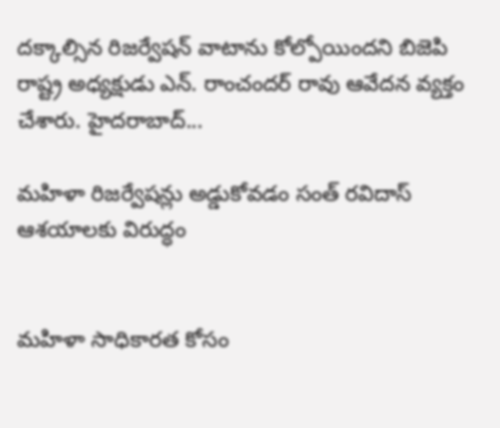దక్కాల్సిన రిజర్వేషన్ వాటాను కోల్పోయిందని బిజెపి రాష్ట్ర అధ్యక్షుడు ఎన్. రాంచందర్ రావు ఆవేదన వ్యక్తం చేశారు. హైదరాబాద్...

మహిళా రిజర్వేషన్లు అడ్డుకోవడం సంత్ రవిదాస్ ఆశయాలకు విరుద్ధం


మహిళా సాధికారత కోసం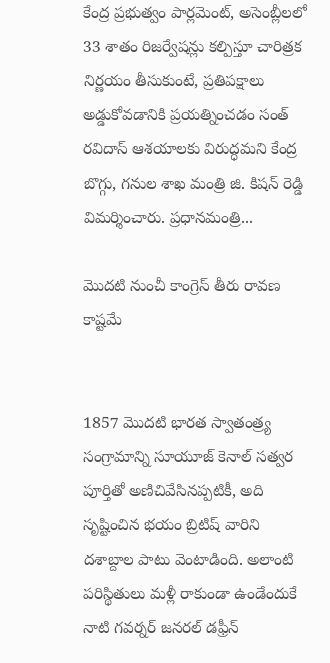కేంద్ర ప్రభుత్వం పార్లమెంట్, అసెంబ్లీలలో 33 శాతం రిజర్వేషన్లు కల్పిస్తూ చారిత్రక నిర్ణయం తీసుకుంటే, ప్రతిపక్షాలు అడ్డుకోవడానికి ప్రయత్నించడం సంత్ రవిదాస్ ఆశయాలకు విరుద్ధమని కేంద్ర బొగ్గు, గనుల శాఖ మంత్రి జి. కిషన్ రెడ్డి విమర్శించారు. ప్రధానమంత్రి...

మొదటి నుంచీ కాంగ్రెస్ తీరు రావణ కాష్టమే


1857 మొదటి భారత స్వాతంత్ర్య సంగ్రామాన్ని సూయూజ్ కెనాల్ సత్వర పూర్తితో అణిచివేసినప్పటికీ, అది సృష్టించిన భయం బ్రిటిష్ వారిని దశాబ్దాల పాటు వెంటాడింది. అలాంటి పరిస్థితులు మళ్లీ రాకుండా ఉండేందుకే నాటి గవర్నర్ జనరల్ డఫ్రీన్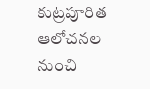కుట్రపూరిత ఆలోచనల నుంచి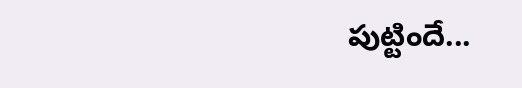పుట్టిందే...